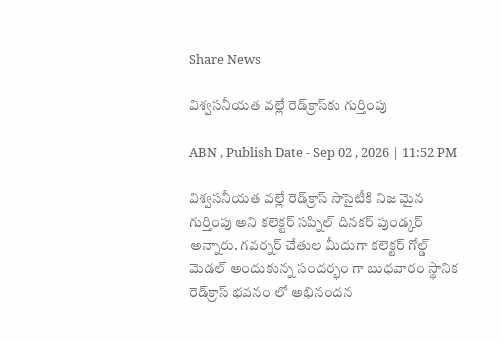Share News

విశ్వసనీయత వల్లే రెడ్‌క్రాస్‌కు గుర్తింపు

ABN , Publish Date - Sep 02 , 2026 | 11:52 PM

విశ్వసనీయత వల్లే రెడ్‌క్రాస్‌ సొసైటీకి నిజ మైన గుర్తింపు అని కలెక్టర్‌ సప్నిల్‌ దినకర్‌ పుండ్కర్‌ అన్నారు. గవర్నర్‌ చేతుల మీదుగా కలెక్టర్‌ గోల్డ్‌ మెడల్‌ అందుకున్న సందర్భం గా బుధవారం స్థానిక రెడ్‌క్రాస్‌ భవనం లో అభినందన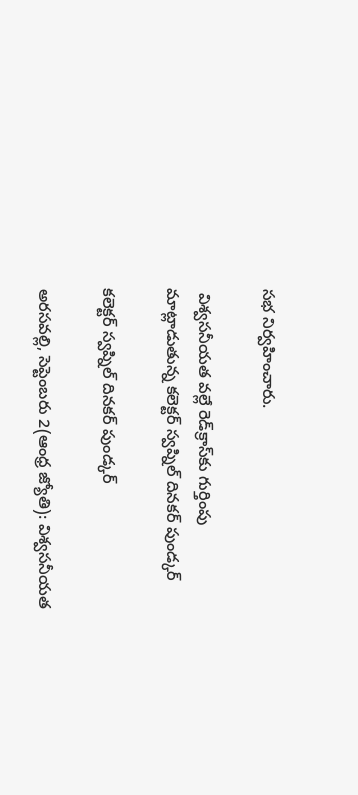సభ నిర్వహించారు.

 విశ్వసనీయత వల్లే రెడ్‌క్రాస్‌కు గుర్తింపు
మాట్లాడుతున్న కలెక్టర్‌ స్వప్నిల్‌ దినకర్‌ పుండ్కర్‌

కలెక్టర్‌ స్వప్నిల్‌ దినకర్‌ పుండ్కర్‌

అరసవల్లి, సెప్టెంబరు 2(ఆంధ్ర జ్యోతి): విశ్వసనీయత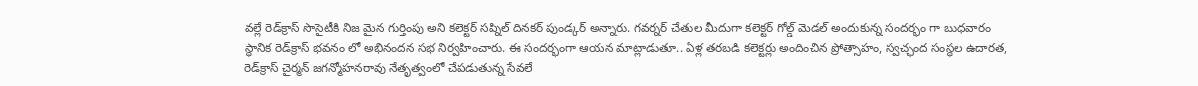వల్లే రెడ్‌క్రాస్‌ సొసైటీకి నిజ మైన గుర్తింపు అని కలెక్టర్‌ సప్నిల్‌ దినకర్‌ పుండ్కర్‌ అన్నారు. గవర్నర్‌ చేతుల మీదుగా కలెక్టర్‌ గోల్డ్‌ మెడల్‌ అందుకున్న సందర్భం గా బుధవారం స్థానిక రెడ్‌క్రాస్‌ భవనం లో అభినందన సభ నిర్వహించారు. ఈ సందర్భంగా ఆయన మాట్లాడుతూ.. ఏళ్ల తరబడి కలెక్టర్లు అందించిన ప్రోత్సాహం, స్వచ్ఛంద సంస్థల ఉదారత, రెడ్‌క్రాస్‌ చైర్మన్‌ జగన్మోహనరావు నేతృత్వంలో చేపడుతున్న సేవలే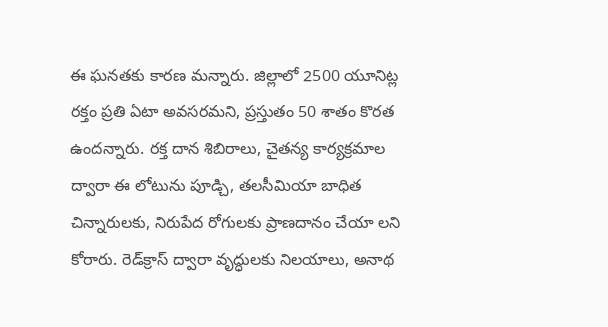ఈ ఘనతకు కారణ మన్నారు. జిల్లాలో 2500 యూనిట్ల రక్తం ప్రతి ఏటా అవసరమని, ప్రస్తుతం 50 శాతం కొరత ఉందన్నారు. రక్త దాన శిబిరాలు, చైతన్య కార్యక్రమాల ద్వారా ఈ లోటును పూడ్చి, తలసీమియా బాధిత చిన్నారులకు, నిరుపేద రోగులకు ప్రాణదానం చేయా లని కోరారు. రెడ్‌క్రాస్‌ ద్వారా వృద్ధులకు నిలయాలు, అనాథ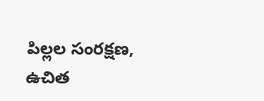పిల్లల సంరక్షణ, ఉచిత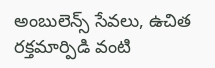అంబులెన్స్‌ సేవలు, ఉచిత రక్తమార్పిడి వంటి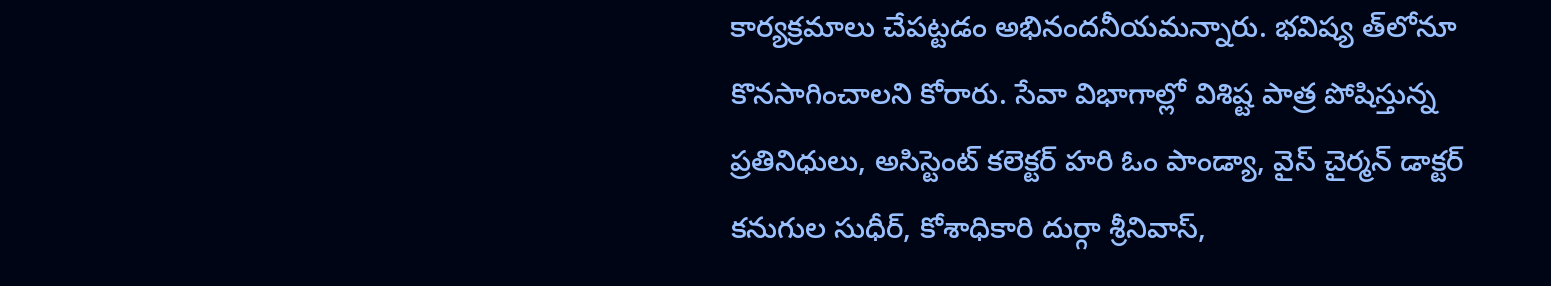కార్యక్రమాలు చేపట్టడం అభినందనీయమన్నారు. భవిష్య త్‌లోనూ కొనసాగించాలని కోరారు. సేవా విభాగాల్లో విశిష్ట పాత్ర పోషిస్తున్న ప్రతినిధులు, అసిస్టెంట్‌ కలెక్టర్‌ హరి ఓం పాండ్యా, వైస్‌ చైర్మన్‌ డాక్టర్‌ కనుగుల సుధీర్‌, కోశాధికారి దుర్గా శ్రీనివాస్‌,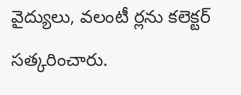వైద్యులు, వలంటీ ర్లను కలెక్టర్‌ సత్కరించారు.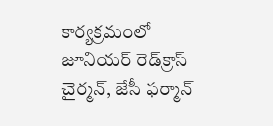కార్యక్రమంలో జూనియర్‌ రెడ్‌క్రాస్‌ చైర్మన్‌, జేసీ ఫర్మాన్‌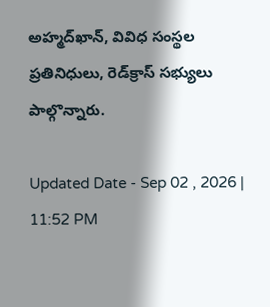అహ్మద్‌ఖాన్‌, వివిధ సంస్థల ప్రతినిధులు, రెడ్‌క్రాస్‌ సభ్యులు పాల్గొన్నారు.

Updated Date - Sep 02 , 2026 | 11:52 PM